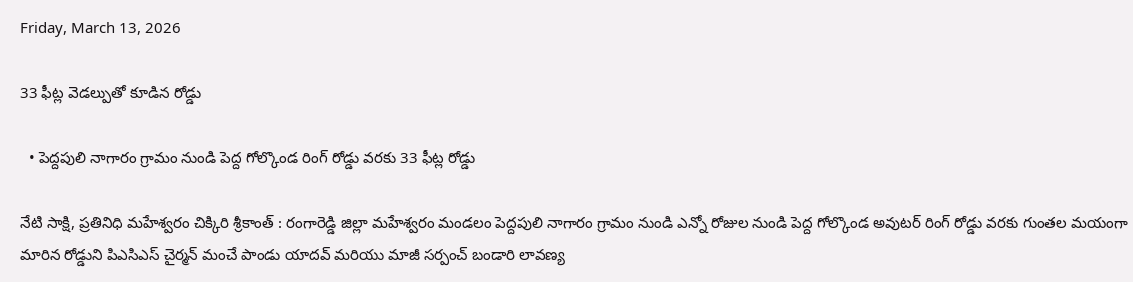Friday, March 13, 2026

33 ఫీట్ల వెడల్పుతో కూడిన రోడ్డు

  • పెద్దపులి నాగారం గ్రామం నుండి పెద్ద గోల్కొండ రింగ్ రోడ్డు వరకు 33 ఫీట్ల రోడ్డు

నేటి సాక్షి, ప్రతినిధి మహేశ్వరం చిక్కిరి శ్రీకాంత్ : రంగారెడ్డి జిల్లా మహేశ్వరం మండలం పెద్దపులి నాగారం గ్రామం నుండి ఎన్నో రోజుల నుండి పెద్ద గోల్కొండ అవుటర్ రింగ్ రోడ్డు వరకు గుంతల మయంగా మారిన రోడ్డుని పిఎసిఎస్ చైర్మన్ మంచే పాండు యాదవ్ మరియు మాజీ సర్పంచ్ బండారి లావణ్య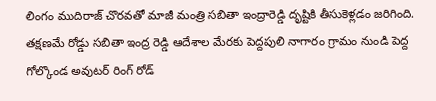లింగం ముదిరాజ్ చొరవతో మాజీ మంత్రి సబితా ఇంద్రారెడ్డి దృష్టికి తీసుకెళ్లడం జరిగింది. తక్షణమే రోడ్డు సబితా ఇంద్ర రెడ్డి ఆదేశాల మేరకు పెద్దపులి నాగారం గ్రామం నుండి పెద్ద గోల్కొండ అవుటర్ రింగ్ రోడ్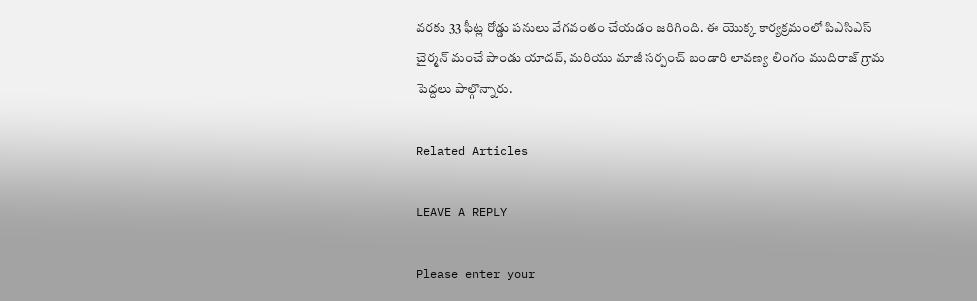వరకు 33 ఫీట్ల రోడ్డు పనులు వేగవంతం చేయడం జరిగింది. ఈ యొక్క కార్యక్రమంలో పిఎసిఎస్ చైర్మన్ మంచే పాండు యాదవ్, మరియు మాజీ సర్పంచ్ బండారి లావణ్య లింగం ముదిరాజ్ గ్రామ పెద్దలు పాల్గొన్నారు.

Related Articles

LEAVE A REPLY

Please enter your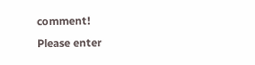comment!
Please enter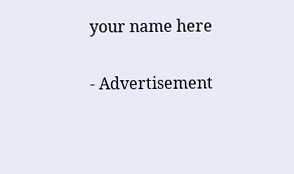your name here

- Advertisement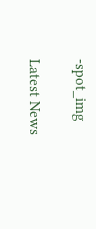-spot_img

Latest News